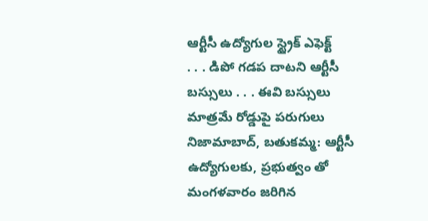ఆర్టీసీ ఉద్యోగుల స్ట్రైక్ ఎఫెక్ట్
. . . డిపో గడప దాటని ఆర్టీసీ బస్సులు . . . ఈవి బస్సులు మాత్రమే రోడ్డుపై పరుగులు నిజామాబాద్, బతుకమ్మ: ఆర్టీసీ ఉద్యోగులకు, ప్రభుత్వం తో మంగళవారం జరిగిన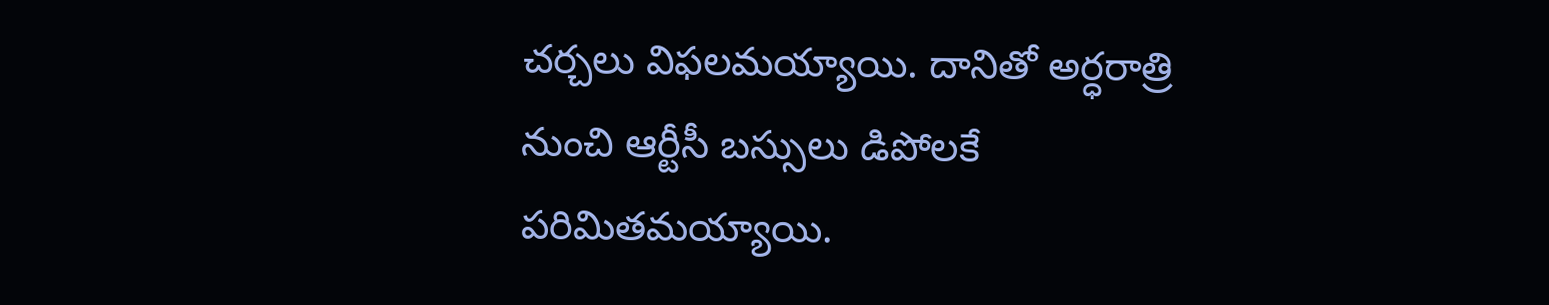చర్చలు విఫలమయ్యాయి. దానితో అర్ధరాత్రి నుంచి ఆర్టీసీ బస్సులు డిపోలకే పరిమితమయ్యాయి.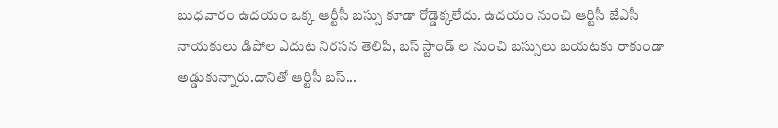బుధవారం ఉదయం ఒక్క ఆర్టీసీ బస్సు కూడా రోడ్డెక్కలేదు. ఉదయం నుంచి ఆర్టిసీ జేఎసీ నాయకులు డిపోల ఎదుట నిరసన తెలిపి, బస్ స్టాండ్ ల నుంచి బస్సులు బయటకు రాకుండా అడ్డుకున్నారు.దానితో ఆర్టిసీ బస్...